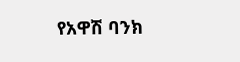የአዋሽ ባንክ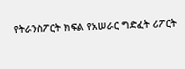የትራንስፖርት ክፍል የአሠራር ግድፈት ሪፖርት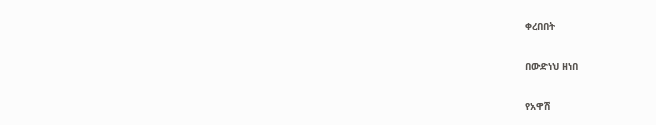ቀረበበት

በውድነህ ዘነበ

የአዋሽ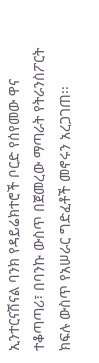ኢንተርናሽናል ባንክ የዳይሬክተሮች ቦርድ የሰየመው ዋና ተቆጣጣሪ፣ በባንኩ ውስጥ በጀመረው ማጣራት የትራንስፖርት ክፍሉ ውስጥ የአሠራር ግድፈቶች መኖሩን አረጋገጠ፡፡